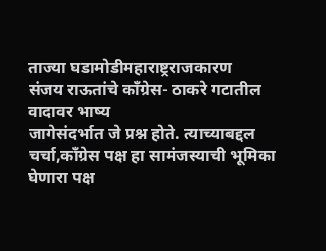ताज्या घडामोडीमहाराष्ट्रराजकारण
संजय राऊतांचे काँग्रेस- ठाकरे गटातील वादावर भाष्य
जागेसंदर्भात जे प्रश्न होते. त्याच्याबद्दल चर्चा,काँग्रेस पक्ष हा सामंजस्याची भूमिका घेणारा पक्ष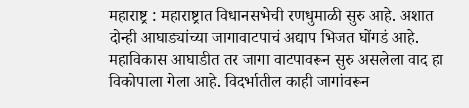महाराष्ट्र : महाराष्ट्रात विधानसभेची रणधुमाळी सुरु आहे. अशात दोन्ही आघाड्यांच्या जागावाटपाचं अद्याप भिजत घोंगडं आहे. महाविकास आघाडीत तर जागा वाटपावरून सुरु असलेला वाद हा विकोपाला गेला आहे. विदर्भातील काही जागांवरून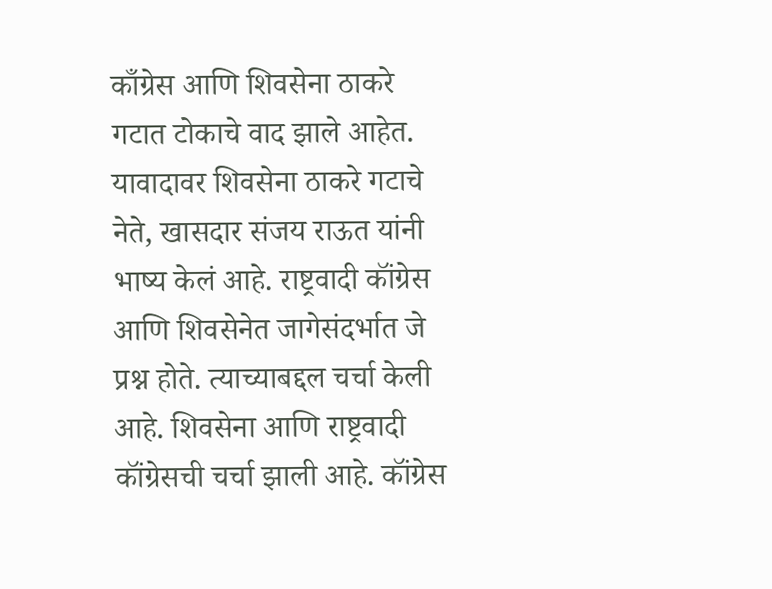काँग्रेस आणि शिवसेना ठाकरे गटात टोकाचे वाद झाले आहेत.
यावादावर शिवसेना ठाकरे गटाचे नेते, खासदार संजय राऊत यांनी भाष्य केलं आहे. राष्ट्रवादी कॉंग्रेस आणि शिवसेनेत जागेसंदर्भात जे प्रश्न होते. त्याच्याबद्दल चर्चा केली आहे. शिवसेना आणि राष्ट्रवादी कॉंग्रेसची चर्चा झाली आहे. कॉंग्रेस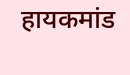हायकमांड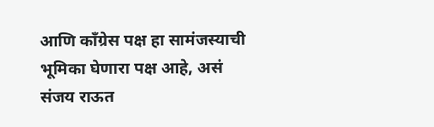आणि काँग्रेस पक्ष हा सामंजस्याची भूमिका घेणारा पक्ष आहे, असं संजय राऊत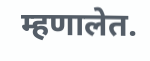म्हणालेत.